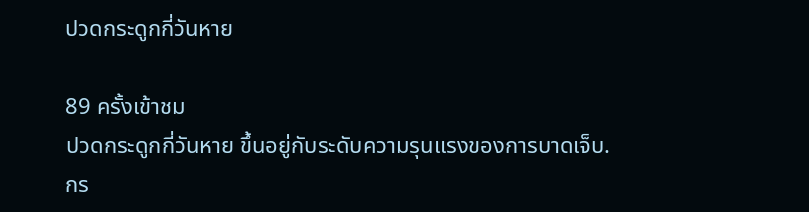ปวดกระดูกกี่วันหาย

89 ครั้งเข้าชม
ปวดกระดูกกี่วันหาย ขึ้นอยู่กับระดับความรุนแรงของการบาดเจ็บ. กร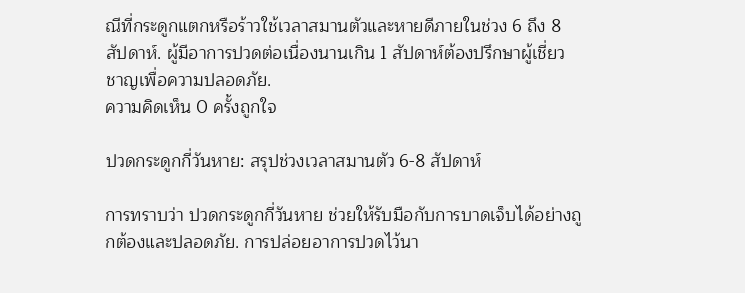ณีที่กระดูกแตกหรือร้าวใช้เวลาสมานตัวและหายดีภายในช่วง 6 ถึง 8 สัปดาห์. ผู้มีอาการปวดต่อเนื่องนานเกิน 1 สัปดาห์ต้องปรึกษาผู้เชี่ยวชาญเพื่อความปลอดภัย.
ความคิดเห็น 0 ครั้งถูกใจ

ปวดกระดูกกี่วันหาย: สรุปช่วงเวลาสมานตัว 6-8 สัปดาห์

การทราบว่า ปวดกระดูกกี่วันหาย ช่วยให้รับมือกับการบาดเจ็บได้อย่างถูกต้องและปลอดภัย. การปล่อยอาการปวดไว้นา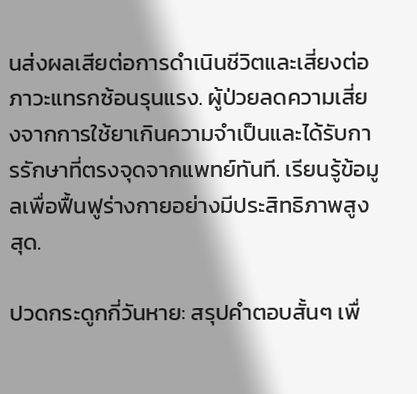นส่งผลเสียต่อการดำเนินชีวิตและเสี่ยงต่อภาวะแทรกซ้อนรุนแรง. ผู้ป่วยลดความเสี่ยงจากการใช้ยาเกินความจำเป็นและได้รับการรักษาที่ตรงจุดจากแพทย์ทันที. เรียนรู้ข้อมูลเพื่อฟื้นฟูร่างกายอย่างมีประสิทธิภาพสูงสุด.

ปวดกระดูกกี่วันหาย: สรุปคำตอบสั้นๆ เพื่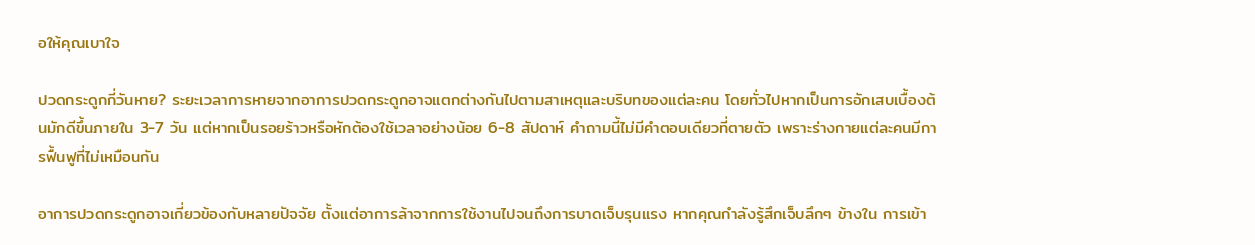อให้คุณเบาใจ

ปวดกระดูกกี่วันหาย? ระยะเวลาการหายจากอาการปวดกระดูกอาจแตกต่างกันไปตามสาเหตุและบริบทของแต่ละคน โดยทั่วไปหากเป็นการอักเสบเบื้องต้นมักดีขึ้นภายใน 3-7 วัน แต่หากเป็นรอยร้าวหรือหักต้องใช้เวลาอย่างน้อย 6-8 สัปดาห์ คำถามนี้ไม่มีคำตอบเดียวที่ตายตัว เพราะร่างกายแต่ละคนมีการฟื้นฟูที่ไม่เหมือนกัน

อาการปวดกระดูกอาจเกี่ยวข้องกับหลายปัจจัย ตั้งแต่อาการล้าจากการใช้งานไปจนถึงการบาดเจ็บรุนแรง หากคุณกำลังรู้สึกเจ็บลึกๆ ข้างใน การเข้า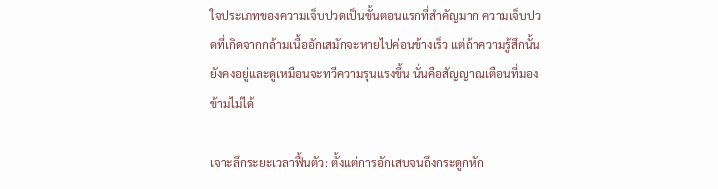ใจประเภทของความเจ็บปวดเป็นขั้นตอนแรกที่สำคัญมาก ความเจ็บปวดที่เกิดจากกล้ามเนื้ออักเสมักจะหายไปค่อนข้างเร็ว แต่ถ้าความรู้สึกนั้นยังคงอยู่และดูเหมือนจะทวีความรุนแรงขึ้น นั่นคือสัญญาณเตือนที่มองข้ามไม่ได้

เจาะลึกระยะเวลาฟื้นตัว: ตั้งแต่การอักเสบจนถึงกระดูกหัก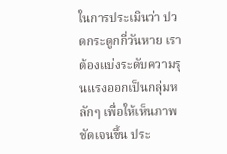ในการประเมินว่า ปวดกระดูกกี่วันหาย เราต้องแบ่งระดับความรุนแรงออกเป็นกลุ่มหลักๆ เพื่อให้เห็นภาพชัดเจนขึ้น ประ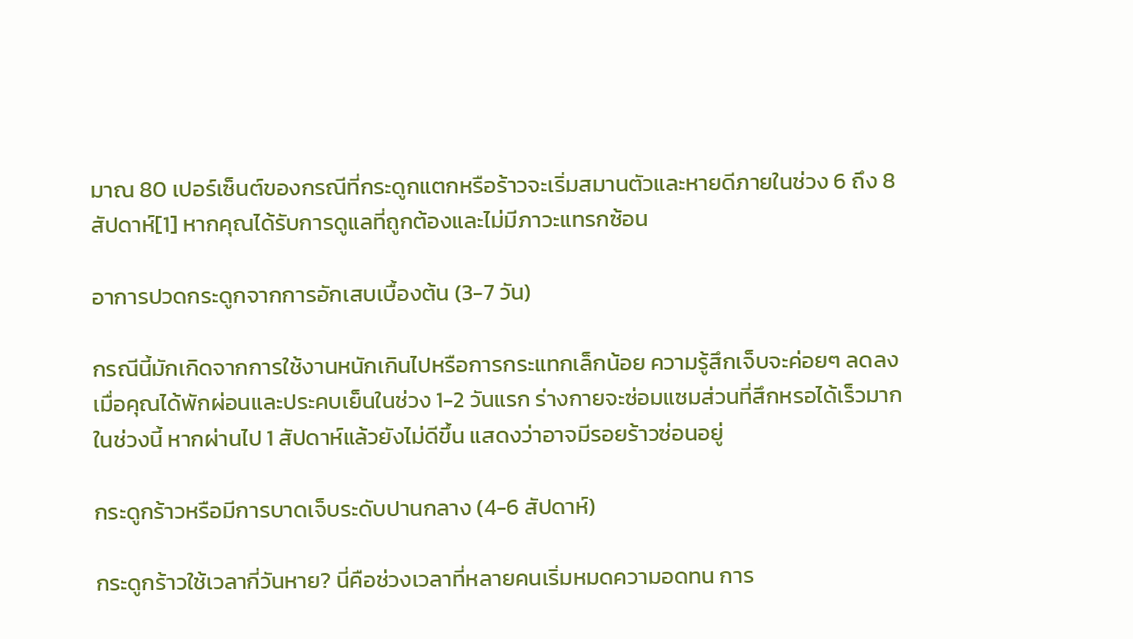มาณ 80 เปอร์เซ็นต์ของกรณีที่กระดูกแตกหรือร้าวจะเริ่มสมานตัวและหายดีภายในช่วง 6 ถึง 8 สัปดาห์[1] หากคุณได้รับการดูแลที่ถูกต้องและไม่มีภาวะแทรกซ้อน

อาการปวดกระดูกจากการอักเสบเบื้องต้น (3-7 วัน)

กรณีนี้มักเกิดจากการใช้งานหนักเกินไปหรือการกระแทกเล็กน้อย ความรู้สึกเจ็บจะค่อยๆ ลดลงเมื่อคุณได้พักผ่อนและประคบเย็นในช่วง 1-2 วันแรก ร่างกายจะซ่อมแซมส่วนที่สึกหรอได้เร็วมากในช่วงนี้ หากผ่านไป 1 สัปดาห์แล้วยังไม่ดีขึ้น แสดงว่าอาจมีรอยร้าวซ่อนอยู่

กระดูกร้าวหรือมีการบาดเจ็บระดับปานกลาง (4-6 สัปดาห์)

กระดูกร้าวใช้เวลากี่วันหาย? นี่คือช่วงเวลาที่หลายคนเริ่มหมดความอดทน การ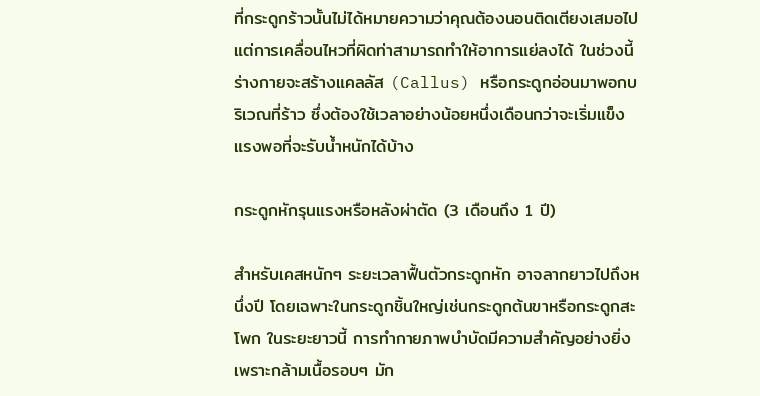ที่กระดูกร้าวนั้นไม่ได้หมายความว่าคุณต้องนอนติดเตียงเสมอไป แต่การเคลื่อนไหวที่ผิดท่าสามารถทำให้อาการแย่ลงได้ ในช่วงนี้ร่างกายจะสร้างแคลลัส (Callus) หรือกระดูกอ่อนมาพอกบริเวณที่ร้าว ซึ่งต้องใช้เวลาอย่างน้อยหนึ่งเดือนกว่าจะเริ่มแข็งแรงพอที่จะรับน้ำหนักได้บ้าง

กระดูกหักรุนแรงหรือหลังผ่าตัด (3 เดือนถึง 1 ปี)

สำหรับเคสหนักๆ ระยะเวลาฟื้นตัวกระดูกหัก อาจลากยาวไปถึงหนึ่งปี โดยเฉพาะในกระดูกชิ้นใหญ่เช่นกระดูกต้นขาหรือกระดูกสะโพก ในระยะยาวนี้ การทำกายภาพบำบัดมีความสำคัญอย่างยิ่ง เพราะกล้ามเนื้อรอบๆ มัก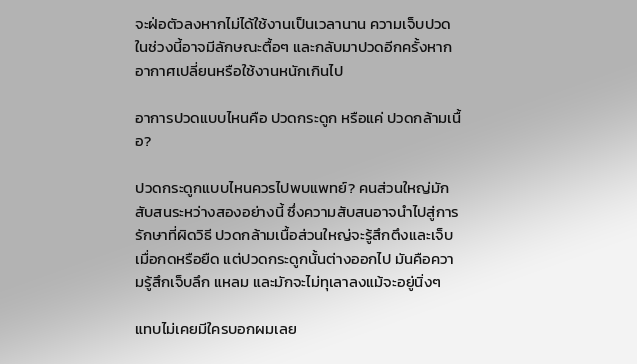จะฝ่อตัวลงหากไม่ได้ใช้งานเป็นเวลานาน ความเจ็บปวดในช่วงนี้อาจมีลักษณะตื้อๆ และกลับมาปวดอีกครั้งหากอากาศเปลี่ยนหรือใช้งานหนักเกินไป

อาการปวดแบบไหนคือ ปวดกระดูก หรือแค่ ปวดกล้ามเนื้อ?

ปวดกระดูกแบบไหนควรไปพบแพทย์? คนส่วนใหญ่มักสับสนระหว่างสองอย่างนี้ ซึ่งความสับสนอาจนำไปสู่การรักษาที่ผิดวิธี ปวดกล้ามเนื้อส่วนใหญ่จะรู้สึกตึงและเจ็บเมื่อกดหรือยืด แต่ปวดกระดูกนั้นต่างออกไป มันคือความรู้สึกเจ็บลึก แหลม และมักจะไม่ทุเลาลงแม้จะอยู่นิ่งๆ

แทบไม่เคยมีใครบอกผมเลย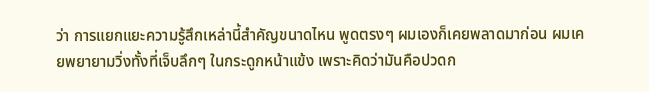ว่า การแยกแยะความรู้สึกเหล่านี้สำคัญขนาดไหน พูดตรงๆ ผมเองก็เคยพลาดมาก่อน ผมเคยพยายามวิ่งทั้งที่เจ็บลึกๆ ในกระดูกหน้าแข้ง เพราะคิดว่ามันคือปวดก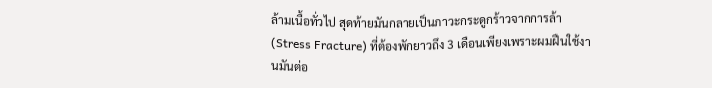ล้ามเนื้อทั่วไป สุดท้ายมันกลายเป็นภาวะกระดูกร้าวจากการล้า (Stress Fracture) ที่ต้องพักยาวถึง 3 เดือนเพียงเพราะผมฝืนใช้งานมันต่อ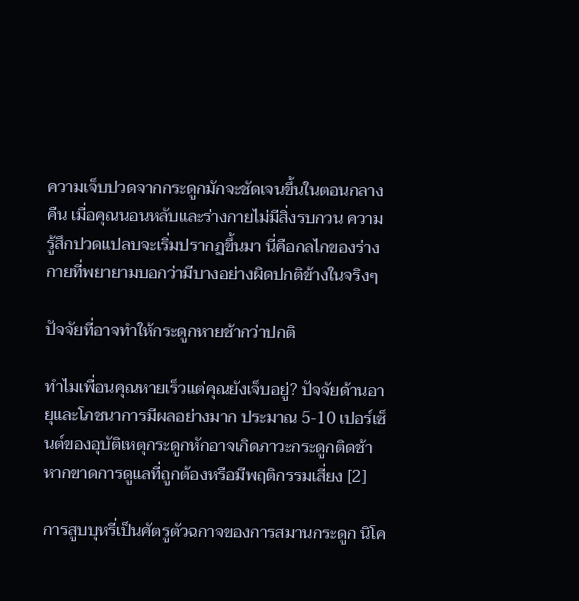ความเจ็บปวดจากกระดูกมักจะชัดเจนขึ้นในตอนกลางคืน เมื่อคุณนอนหลับและร่างกายไม่มีสิ่งรบกวน ความรู้สึกปวดแปลบจะเริ่มปรากฏขึ้นมา นี่คือกลไกของร่างกายที่พยายามบอกว่ามีบางอย่างผิดปกติข้างในจริงๆ

ปัจจัยที่อาจทำให้กระดูกหายช้ากว่าปกติ

ทำไมเพื่อนคุณหายเร็วแต่คุณยังเจ็บอยู่? ปัจจัยด้านอายุและโภชนาการมีผลอย่างมาก ประมาณ 5-10 เปอร์เซ็นต์ของอุบัติเหตุกระดูกหักอาจเกิดภาวะกระดูกติดช้าหากขาดการดูแลที่ถูกต้องหรือมีพฤติกรรมเสี่ยง [2]

การสูบบุหรี่เป็นศัตรูตัวฉกาจของการสมานกระดูก นิโค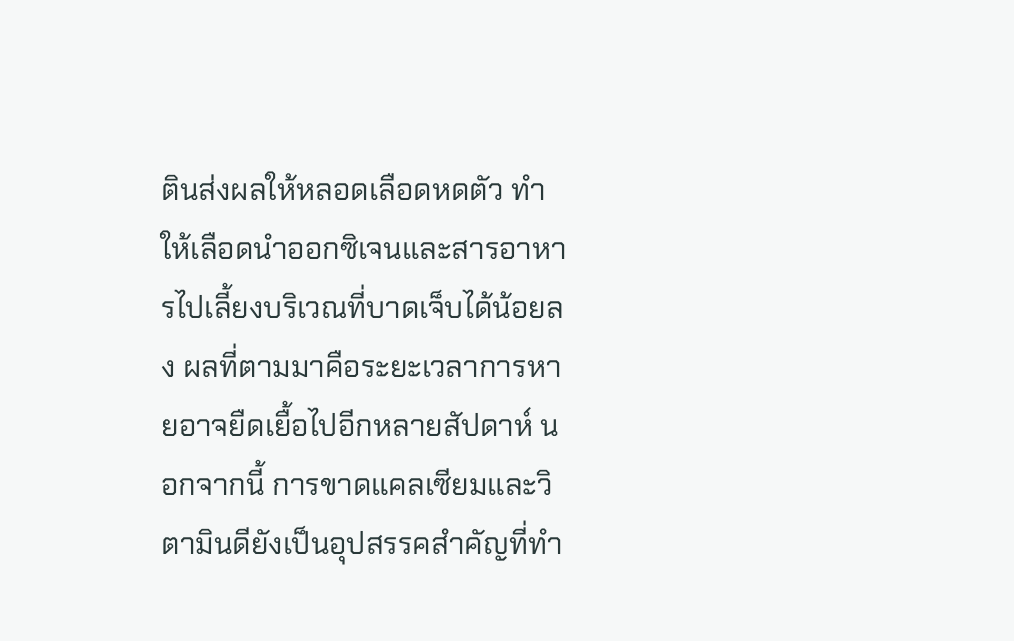ตินส่งผลให้หลอดเลือดหดตัว ทำให้เลือดนำออกซิเจนและสารอาหารไปเลี้ยงบริเวณที่บาดเจ็บได้น้อยลง ผลที่ตามมาคือระยะเวลาการหายอาจยืดเยื้อไปอีกหลายสัปดาห์ นอกจากนี้ การขาดแคลเซียมและวิตามินดียังเป็นอุปสรรคสำคัญที่ทำ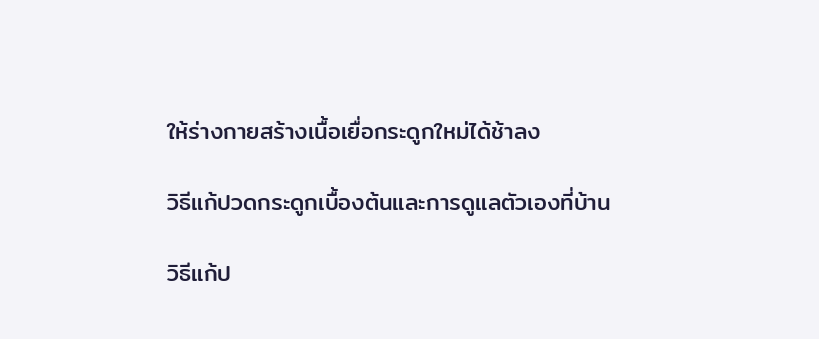ให้ร่างกายสร้างเนื้อเยื่อกระดูกใหม่ได้ช้าลง

วิธีแก้ปวดกระดูกเบื้องต้นและการดูแลตัวเองที่บ้าน

วิธีแก้ป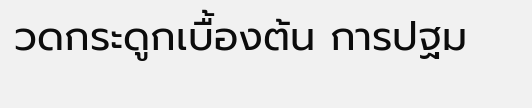วดกระดูกเบื้องต้น การปฐม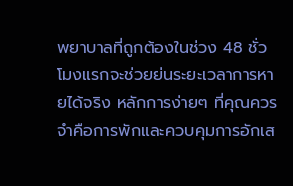พยาบาลที่ถูกต้องในช่วง 48 ชั่วโมงแรกจะช่วยย่นระยะเวลาการหายได้จริง หลักการง่ายๆ ที่คุณควรจำคือการพักและควบคุมการอักเส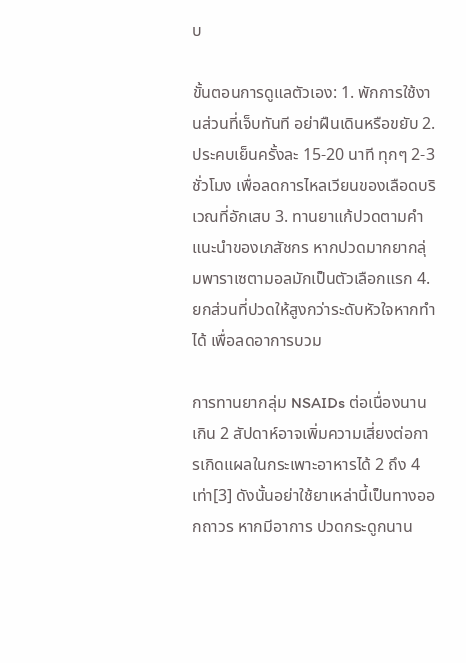บ

ขั้นตอนการดูแลตัวเอง: 1. พักการใช้งานส่วนที่เจ็บทันที อย่าฝืนเดินหรือขยับ 2. ประคบเย็นครั้งละ 15-20 นาที ทุกๆ 2-3 ชั่วโมง เพื่อลดการไหลเวียนของเลือดบริเวณที่อักเสบ 3. ทานยาแก้ปวดตามคำแนะนำของเภสัชกร หากปวดมากยากลุ่มพาราเซตามอลมักเป็นตัวเลือกแรก 4. ยกส่วนที่ปวดให้สูงกว่าระดับหัวใจหากทำได้ เพื่อลดอาการบวม

การทานยากลุ่ม NSAIDs ต่อเนื่องนานเกิน 2 สัปดาห์อาจเพิ่มความเสี่ยงต่อการเกิดแผลในกระเพาะอาหารได้ 2 ถึง 4 เท่า[3] ดังนั้นอย่าใช้ยาเหล่านี้เป็นทางออกถาวร หากมีอาการ ปวดกระดูกนาน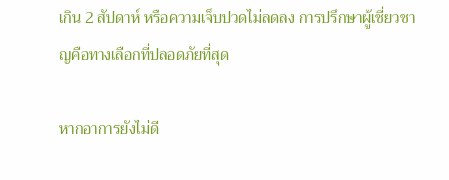เกิน 2 สัปดาห์ หรือความเจ็บปวดไม่ลดลง การปรึกษาผู้เชี่ยวชาญคือทางเลือกที่ปลอดภัยที่สุด

หากอาการยังไม่ดี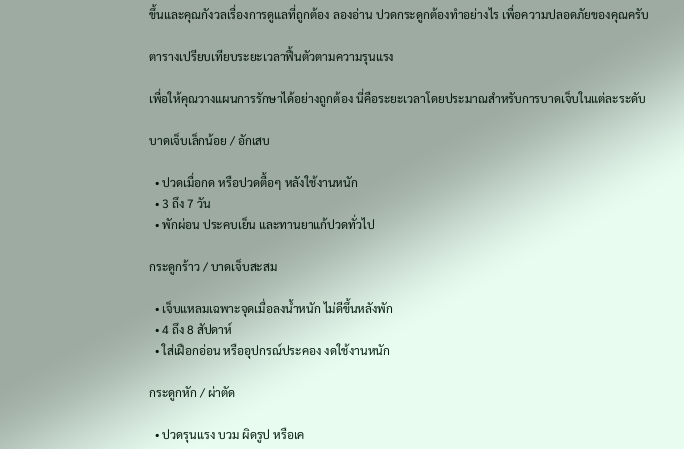ขึ้นและคุณกังวลเรื่องการดูแลที่ถูกต้อง ลองอ่าน ปวดกระดูกต้องทำอย่างไร เพื่อความปลอดภัยของคุณครับ

ตารางเปรียบเทียบระยะเวลาฟื้นตัวตามความรุนแรง

เพื่อให้คุณวางแผนการรักษาได้อย่างถูกต้อง นี่คือระยะเวลาโดยประมาณสำหรับการบาดเจ็บในแต่ละระดับ

บาดเจ็บเล็กน้อย / อักเสบ

  • ปวดเมื่อกด หรือปวดตื้อๆ หลังใช้งานหนัก
  • 3 ถึง 7 วัน
  • พักผ่อน ประคบเย็น และทานยาแก้ปวดทั่วไป

กระดูกร้าว / บาดเจ็บสะสม

  • เจ็บแหลมเฉพาะจุดเมื่อลงน้ำหนัก ไม่ดีขึ้นหลังพัก
  • 4 ถึง 8 สัปดาห์
  • ใส่เฝือกอ่อน หรืออุปกรณ์ประคอง งดใช้งานหนัก

กระดูกหัก / ผ่าตัด

  • ปวดรุนแรง บวม ผิดรูป หรือเค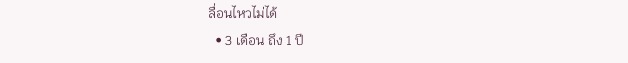ลื่อนไหวไม่ได้
  • 3 เดือน ถึง 1 ปี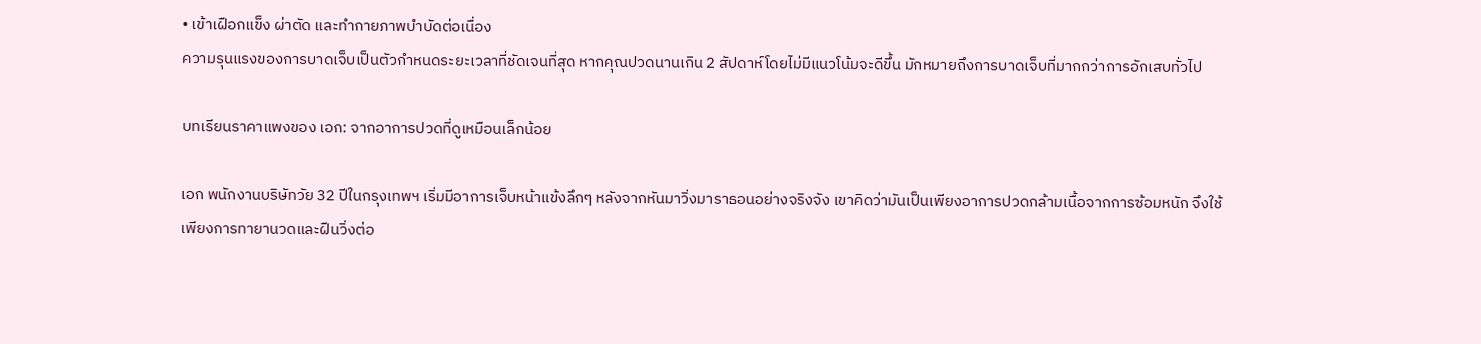• เข้าเฝือกแข็ง ผ่าตัด และทำกายภาพบำบัดต่อเนื่อง
ความรุนแรงของการบาดเจ็บเป็นตัวกำหนดระยะเวลาที่ชัดเจนที่สุด หากคุณปวดนานเกิน 2 สัปดาห์โดยไม่มีแนวโน้มจะดีขึ้น มักหมายถึงการบาดเจ็บที่มากกว่าการอักเสบทั่วไป

บทเรียนราคาแพงของ เอก: จากอาการปวดที่ดูเหมือนเล็กน้อย

เอก พนักงานบริษัทวัย 32 ปีในกรุงเทพฯ เริ่มมีอาการเจ็บหน้าแข้งลึกๆ หลังจากหันมาวิ่งมาราธอนอย่างจริงจัง เขาคิดว่ามันเป็นเพียงอาการปวดกล้ามเนื้อจากการซ้อมหนัก จึงใช้เพียงการทายานวดและฝืนวิ่งต่อ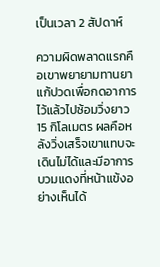เป็นเวลา 2 สัปดาห์

ความผิดพลาดแรกคือเขาพยายามทานยาแก้ปวดเพื่อกดอาการไว้แล้วไปซ้อมวิ่งยาว 15 กิโลเมตร ผลคือหลังวิ่งเสร็จเขาแทบจะเดินไม่ได้และมีอาการบวมแดงที่หน้าแข้งอย่างเห็นได้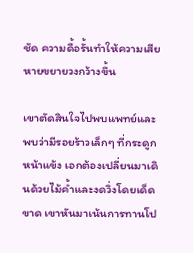ชัด ความดื้อรั้นทำให้ความเสียหายขยายวงกว้างขึ้น

เขาตัดสินใจไปพบแพทย์และพบว่ามีรอยร้าวเล็กๆ ที่กระดูกหน้าแข้ง เอกต้องเปลี่ยนมาเดินด้วยไม้ค้ำและงดวิ่งโดยเด็ดขาด เขาหันมาเน้นการทานโป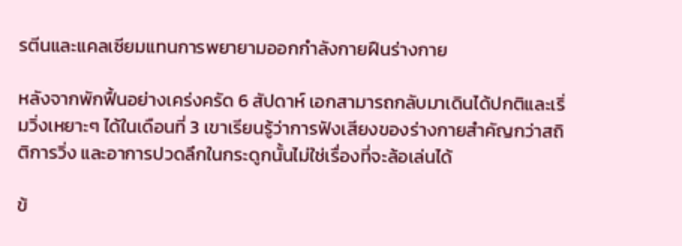รตีนและแคลเซียมแทนการพยายามออกกำลังกายฝืนร่างกาย

หลังจากพักฟื้นอย่างเคร่งครัด 6 สัปดาห์ เอกสามารถกลับมาเดินได้ปกติและเริ่มวิ่งเหยาะๆ ได้ในเดือนที่ 3 เขาเรียนรู้ว่าการฟังเสียงของร่างกายสำคัญกว่าสถิติการวิ่ง และอาการปวดลึกในกระดูกนั้นไม่ใช่เรื่องที่จะล้อเล่นได้

ข้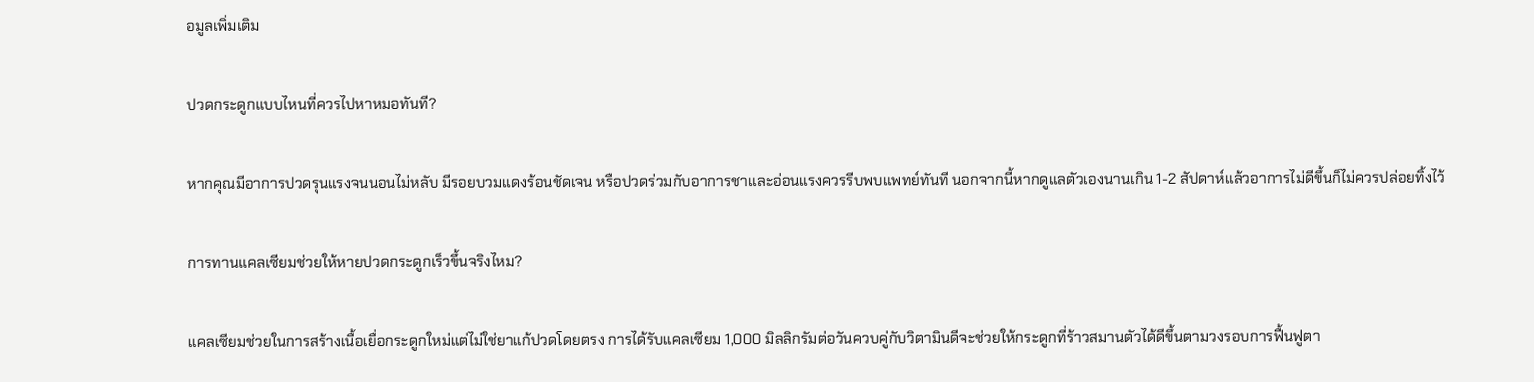อมูลเพิ่มเติม

ปวดกระดูกแบบไหนที่ควรไปหาหมอทันที?

หากคุณมีอาการปวดรุนแรงจนนอนไม่หลับ มีรอยบวมแดงร้อนชัดเจน หรือปวดร่วมกับอาการชาและอ่อนแรงควรรีบพบแพทย์ทันที นอกจากนี้หากดูแลตัวเองนานเกิน 1-2 สัปดาห์แล้วอาการไม่ดีขึ้นก็ไม่ควรปล่อยทิ้งไว้

การทานแคลเซียมช่วยให้หายปวดกระดูกเร็วขึ้นจริงไหม?

แคลเซียมช่วยในการสร้างเนื้อเยื่อกระดูกใหม่แต่ไม่ใช่ยาแก้ปวดโดยตรง การได้รับแคลเซียม 1,000 มิลลิกรัมต่อวันควบคู่กับวิตามินดีจะช่วยให้กระดูกที่ร้าวสมานตัวได้ดีขึ้นตามวงรอบการฟื้นฟูตา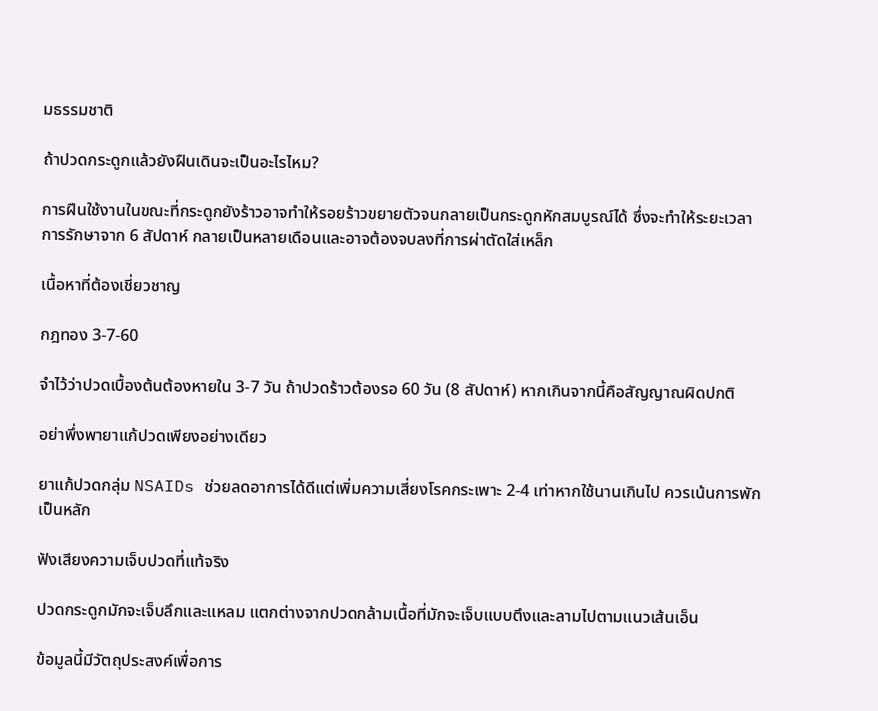มธรรมชาติ

ถ้าปวดกระดูกแล้วยังฝืนเดินจะเป็นอะไรไหม?

การฝืนใช้งานในขณะที่กระดูกยังร้าวอาจทำให้รอยร้าวขยายตัวจนกลายเป็นกระดูกหักสมบูรณ์ได้ ซึ่งจะทำให้ระยะเวลาการรักษาจาก 6 สัปดาห์ กลายเป็นหลายเดือนและอาจต้องจบลงที่การผ่าตัดใส่เหล็ก

เนื้อหาที่ต้องเชี่ยวชาญ

กฎทอง 3-7-60

จำไว้ว่าปวดเบื้องต้นต้องหายใน 3-7 วัน ถ้าปวดร้าวต้องรอ 60 วัน (8 สัปดาห์) หากเกินจากนี้คือสัญญาณผิดปกติ

อย่าพึ่งพายาแก้ปวดเพียงอย่างเดียว

ยาแก้ปวดกลุ่ม NSAIDs ช่วยลดอาการได้ดีแต่เพิ่มความเสี่ยงโรคกระเพาะ 2-4 เท่าหากใช้นานเกินไป ควรเน้นการพักเป็นหลัก

ฟังเสียงความเจ็บปวดที่แท้จริง

ปวดกระดูกมักจะเจ็บลึกและแหลม แตกต่างจากปวดกล้ามเนื้อที่มักจะเจ็บแบบตึงและลามไปตามแนวเส้นเอ็น

ข้อมูลนี้มีวัตถุประสงค์เพื่อการ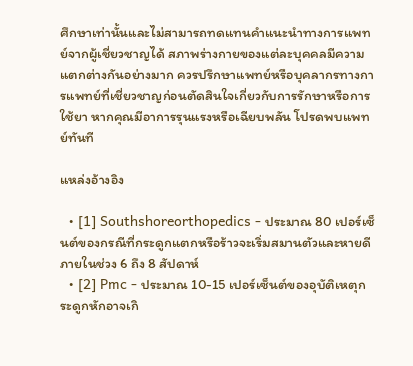ศึกษาเท่านั้นและไม่สามารถทดแทนคำแนะนำทางการแพทย์จากผู้เชี่ยวชาญได้ สภาพร่างกายของแต่ละบุคคลมีความแตกต่างกันอย่างมาก ควรปรึกษาแพทย์หรือบุคลากรทางการแพทย์ที่เชี่ยวชาญก่อนตัดสินใจเกี่ยวกับการรักษาหรือการใช้ยา หากคุณมีอาการรุนแรงหรือเฉียบพลัน โปรดพบแพทย์ทันที

แหล่งอ้างอิง

  • [1] Southshoreorthopedics - ประมาณ 80 เปอร์เซ็นต์ของกรณีที่กระดูกแตกหรือร้าวจะเริ่มสมานตัวและหายดีภายในช่วง 6 ถึง 8 สัปดาห์
  • [2] Pmc - ประมาณ 10-15 เปอร์เซ็นต์ของอุบัติเหตุกระดูกหักอาจเกิ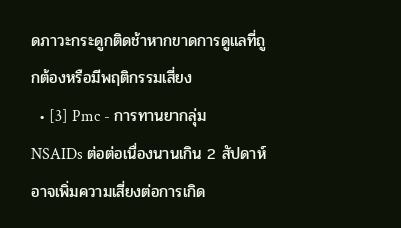ดภาวะกระดูกติดช้าหากขาดการดูแลที่ถูกต้องหรือมีพฤติกรรมเสี่ยง
  • [3] Pmc - การทานยากลุ่ม NSAIDs ต่อต่อเนื่องนานเกิน 2 สัปดาห์อาจเพิ่มความเสี่ยงต่อการเกิด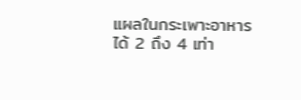แผลในกระเพาะอาหารได้ 2 ถึง 4 เท่า